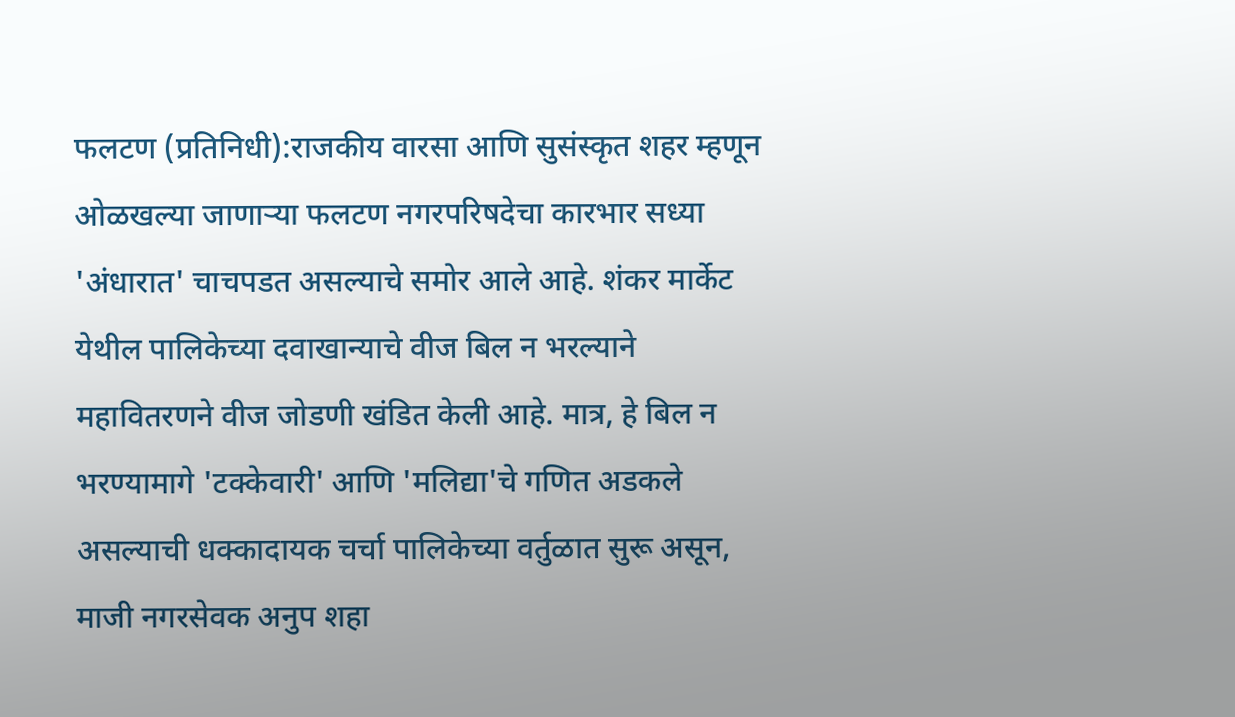फलटण (प्रतिनिधी):राजकीय वारसा आणि सुसंस्कृत शहर म्हणून ओळखल्या जाणाऱ्या फलटण नगरपरिषदेचा कारभार सध्या 'अंधारात' चाचपडत असल्याचे समोर आले आहे. शंकर मार्केट येथील पालिकेच्या दवाखान्याचे वीज बिल न भरल्याने महावितरणने वीज जोडणी खंडित केली आहे. मात्र, हे बिल न भरण्यामागे 'टक्केवारी' आणि 'मलिद्या'चे गणित अडकले असल्याची धक्कादायक चर्चा पालिकेच्या वर्तुळात सुरू असून, माजी नगरसेवक अनुप शहा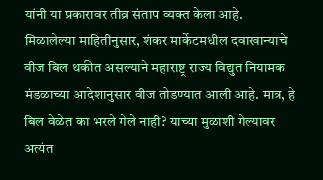यांनी या प्रकारावर तीव्र संताप व्यक्त केला आहे.
मिळालेल्या माहितीनुसार, शंकर मार्केटमधील दवाखान्याचे वीज बिल थकीत असल्याने महाराष्ट्र राज्य विद्युत नियामक मंडळाच्या आदेशानुसार वीज तोडण्यात आली आहे. मात्र, हे बिल वेळेत का भरले गेले नाही? याच्या मुळाशी गेल्यावर अत्यंत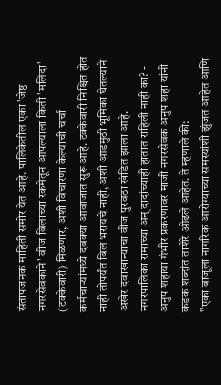संतापजनक माहिती समोर येत आहे. पालिकेतील एका 'जेष्ठ नगरसेवकाने' वीज बिलाच्या रकमेतून आपल्याला किती 'मलिदा' (टक्केवारी) मिळणार, अशी विचारणा केल्याची चर्चा कर्मचाऱ्यांमध्ये दबक्या आवाजात सुरू आहे. टक्केवारी निश्चित होत नाही तोपर्यंत बिल भरायचे नाही, अशी आडमुठी भूमिका घेतल्याने अखेर दवाखान्याचा वीज पुरवठा खंडित झाला आहे.
नगरपालिका रामाच्या अन् दादांच्याही हातात राहिली नाही का? - अनुप शहाया गंभीर प्रकरणावर माजी नगरसेवक अनुप शहा यांनी कडक शब्दांत ताशेरे ओढले आहेत. ते म्हणाले की:
"एका बाजूला नागरिक आरोग्याच्या समस्यांशी झुंजत आहेत आणि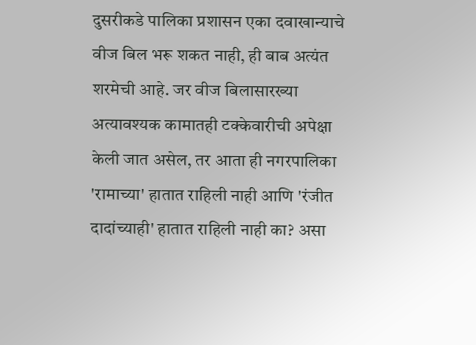दुसरीकडे पालिका प्रशासन एका दवाखान्याचे वीज बिल भरू शकत नाही, ही बाब अत्यंत शरमेची आहे. जर वीज बिलासारख्या अत्यावश्यक कामातही टक्केवारीची अपेक्षा केली जात असेल, तर आता ही नगरपालिका 'रामाच्या' हातात राहिली नाही आणि 'रंजीत दादांच्याही' हातात राहिली नाही का? असा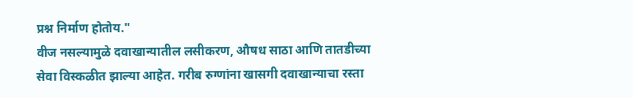प्रश्न निर्माण होतोय."
वीज नसल्यामुळे दवाखान्यातील लसीकरण, औषध साठा आणि तातडीच्या सेवा विस्कळीत झाल्या आहेत. गरीब रुग्णांना खासगी दवाखान्याचा रस्ता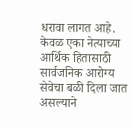धरावा लागत आहे. केवळ एका नेत्याच्या आर्थिक हितासाठी सार्वजनिक आरोग्य सेवेचा बळी दिला जात असल्याने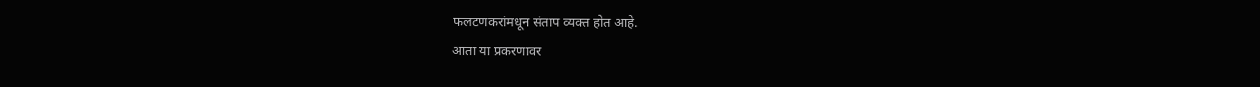फलटणकरांमधून संताप व्यक्त होत आहे.
आता या प्रकरणावर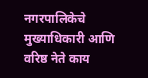नगरपालिकेचे मुख्याधिकारी आणि वरिष्ठ नेते काय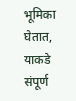भूमिका घेतात, याकडे संपूर्ण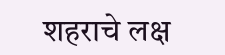शहराचे लक्ष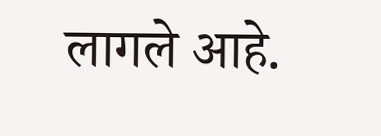लागले आहे.